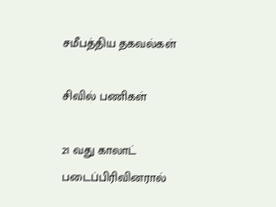சமீபத்திய தகவல்கள்

சிவில் பணிகள்

21 வது காலாட் படைப்பிரிவினரால்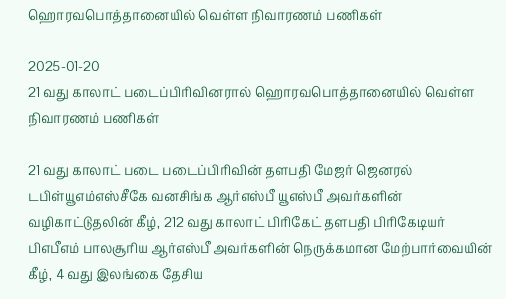ஹொரவபொத்தானையில் வெள்ள நிவாரணம் பணிகள்

2025-01-20
21 வது காலாட் படைப்பிரிவினரால் ஹொரவபொத்தானையில் வெள்ள நிவாரணம் பணிகள்

21 வது காலாட் படை படைப்பிரிவின் தளபதி மேஜர் ஜெனரல் டபிள்யூஎம்எஸ்சீகே வனசிங்க ஆர்எஸ்பீ யூஎஸ்பீ அவர்களின் வழிகாட்டுதலின் கீழ், 212 வது காலாட் பிரிகேட் தளபதி பிரிகேடியர் பிஎபீஎம் பாலசூரிய ஆர்எஸ்பீ அவர்களின் நெருக்கமான மேற்பார்வையின் கீழ், 4 வது இலங்கை தேசிய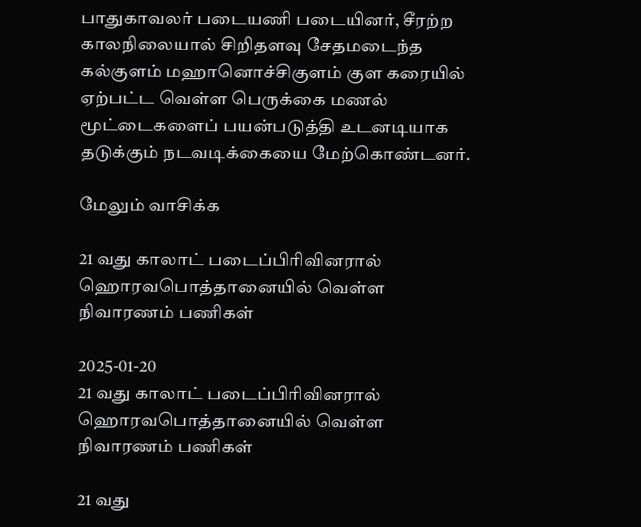பாதுகாவலர் படையணி படையினர், சீரற்ற காலநிலையால் சிறிதளவு சேதமடைந்த கல்குளம் மஹானொச்சிகுளம் குள கரையில் ஏற்பட்ட வெள்ள பெருக்கை மணல் மூட்டைகளைப் பயன்படுத்தி உடனடியாக தடுக்கும் நடவடிக்கையை மேற்கொண்டனர்.

மேலும் வாசிக்க

21 வது காலாட் படைப்பிரிவினரால் ஹொரவபொத்தானையில் வெள்ள நிவாரணம் பணிகள்

2025-01-20
21 வது காலாட் படைப்பிரிவினரால் ஹொரவபொத்தானையில் வெள்ள நிவாரணம் பணிகள்

21 வது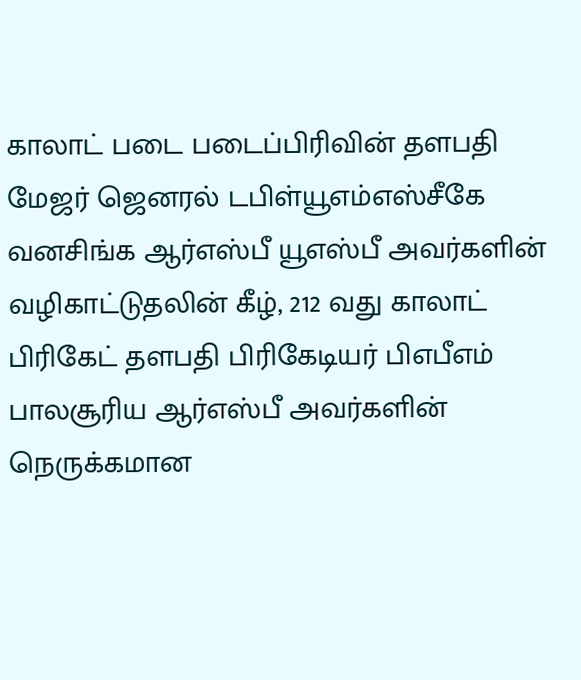காலாட் படை படைப்பிரிவின் தளபதி மேஜர் ஜெனரல் டபிள்யூஎம்எஸ்சீகே வனசிங்க ஆர்எஸ்பீ யூஎஸ்பீ அவர்களின் வழிகாட்டுதலின் கீழ், 212 வது காலாட் பிரிகேட் தளபதி பிரிகேடியர் பிஎபீஎம் பாலசூரிய ஆர்எஸ்பீ அவர்களின் நெருக்கமான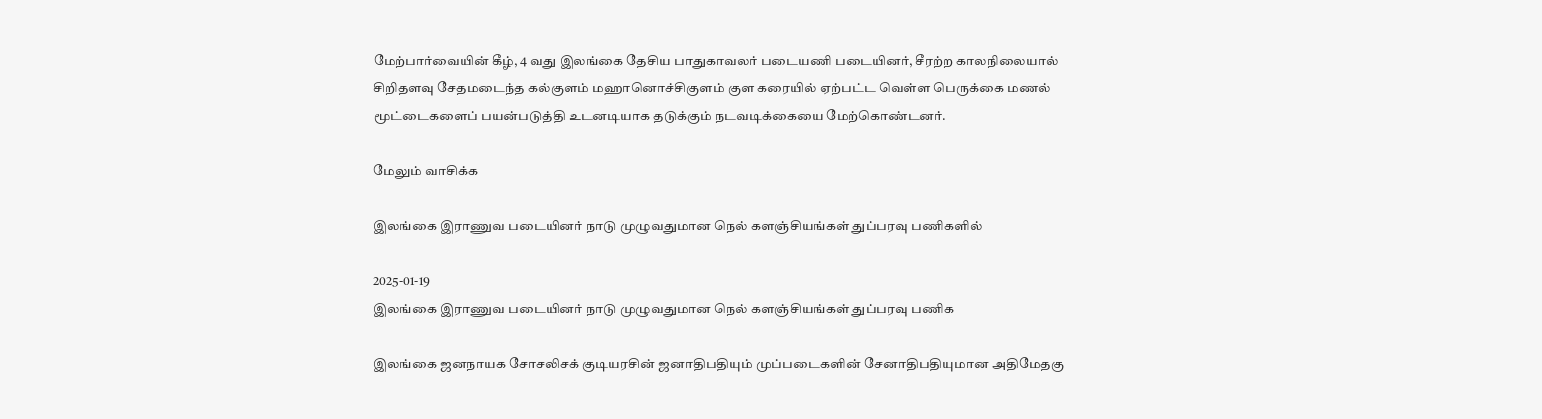மேற்பார்வையின் கீழ், 4 வது இலங்கை தேசிய பாதுகாவலர் படையணி படையினர், சீரற்ற காலநிலையால் சிறிதளவு சேதமடைந்த கல்குளம் மஹானொச்சிகுளம் குள கரையில் ஏற்பட்ட வெள்ள பெருக்கை மணல் மூட்டைகளைப் பயன்படுத்தி உடனடியாக தடுக்கும் நடவடிக்கையை மேற்கொண்டனர்.

மேலும் வாசிக்க

இலங்கை இராணுவ படையினர் நாடு முழுவதுமான நெல் களஞ்சியங்கள் துப்பரவு பணிகளில்

2025-01-19
இலங்கை இராணுவ படையினர் நாடு முழுவதுமான நெல் களஞ்சியங்கள் துப்பரவு பணிக

இலங்கை ஜனநாயக சோசலிசக் குடியரசின் ஜனாதிபதியும் முப்படைகளின் சேனாதிபதியுமான அதிமேதகு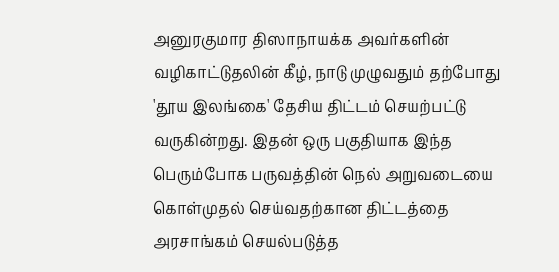அனுரகுமார திஸாநாயக்க அவர்களின் வழிகாட்டுதலின் கீழ், நாடு முழுவதும் தற்போது 'தூய இலங்கை' தேசிய திட்டம் செயற்பட்டு வருகின்றது. இதன் ஒரு பகுதியாக இந்த பெரும்போக பருவத்தின் நெல் அறுவடையை கொள்முதல் செய்வதற்கான திட்டத்தை அரசாங்கம் செயல்படுத்த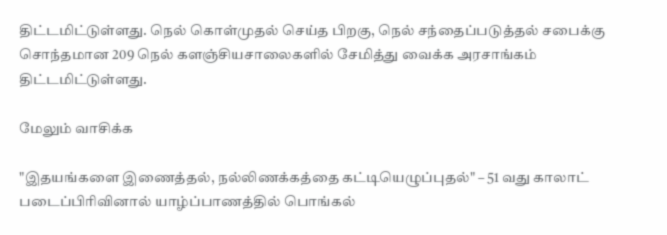திட்டமிட்டுள்ளது. நெல் கொள்முதல் செய்த பிறகு, நெல் சந்தைப்படுத்தல் சபைக்கு சொந்தமான 209 நெல் களஞ்சியசாலைகளில் சேமித்து வைக்க அரசாங்கம் திட்டமிட்டுள்ளது.

மேலும் வாசிக்க

"இதயங்களை இணைத்தல், நல்லிணக்கத்தை கட்டியெழுப்புதல்" – 51 வது காலாட் படைப்பிரிவினால் யாழ்ப்பாணத்தில் பொங்கல்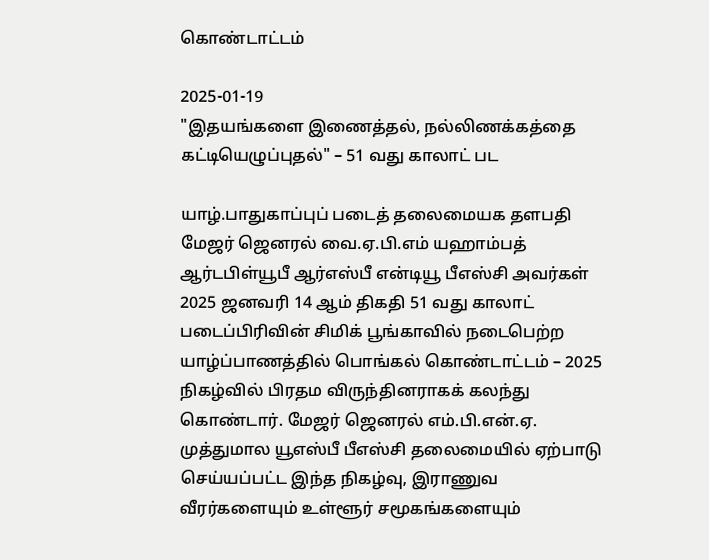கொண்டாட்டம்

2025-01-19
"இதயங்களை இணைத்தல், நல்லிணக்கத்தை கட்டியெழுப்புதல்" – 51 வது காலாட் பட

யாழ்.பாதுகாப்புப் படைத் தலைமையக தளபதி மேஜர் ஜெனரல் வை.ஏ.பி.எம் யஹாம்பத் ஆர்டபிள்யூபீ ஆர்எஸ்பீ என்டியூ பீஎஸ்சி அவர்கள் 2025 ஜனவரி 14 ஆம் திகதி 51 வது காலாட் படைப்பிரிவின் சிமிக் பூங்காவில் நடைபெற்ற யாழ்ப்பாணத்தில் பொங்கல் கொண்டாட்டம் – 2025 நிகழ்வில் பிரதம விருந்தினராகக் கலந்து கொண்டார். மேஜர் ஜெனரல் எம்.பி.என்.ஏ. முத்துமால யூஎஸ்பீ பீஎஸ்சி தலைமையில் ஏற்பாடு செய்யப்பட்ட இந்த நிகழ்வு, இராணுவ வீரர்களையும் உள்ளூர் சமூகங்களையும்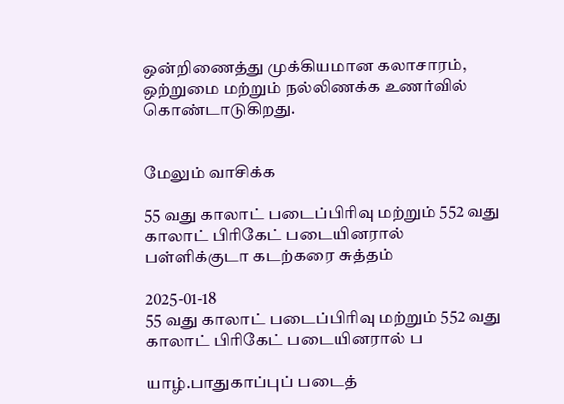ஒன்றிணைத்து முக்கியமான கலாசாரம், ஒற்றுமை மற்றும் நல்லிணக்க உணர்வில் கொண்டாடுகிறது.


மேலும் வாசிக்க

55 வது காலாட் படைப்பிரிவு மற்றும் 552 வது காலாட் பிரிகேட் படையினரால் பள்ளிக்குடா கடற்கரை சுத்தம்

2025-01-18
55 வது காலாட் படைப்பிரிவு மற்றும் 552 வது காலாட் பிரிகேட் படையினரால் ப

யாழ்.பாதுகாப்புப் படைத்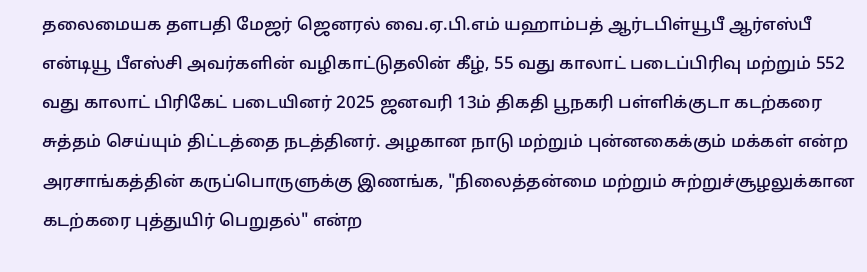தலைமையக தளபதி மேஜர் ஜெனரல் வை.ஏ.பி.எம் யஹாம்பத் ஆர்டபிள்யூபீ ஆர்எஸ்பீ என்டியூ பீஎஸ்சி அவர்களின் வழிகாட்டுதலின் கீழ், 55 வது காலாட் படைப்பிரிவு மற்றும் 552 வது காலாட் பிரிகேட் படையினர் 2025 ஜனவரி 13ம் திகதி பூநகரி பள்ளிக்குடா கடற்கரை சுத்தம் செய்யும் திட்டத்தை நடத்தினர். அழகான நாடு மற்றும் புன்னகைக்கும் மக்கள் என்ற அரசாங்கத்தின் கருப்பொருளுக்கு இணங்க, "நிலைத்தன்மை மற்றும் சுற்றுச்சூழலுக்கான கடற்கரை புத்துயிர் பெறுதல்" என்ற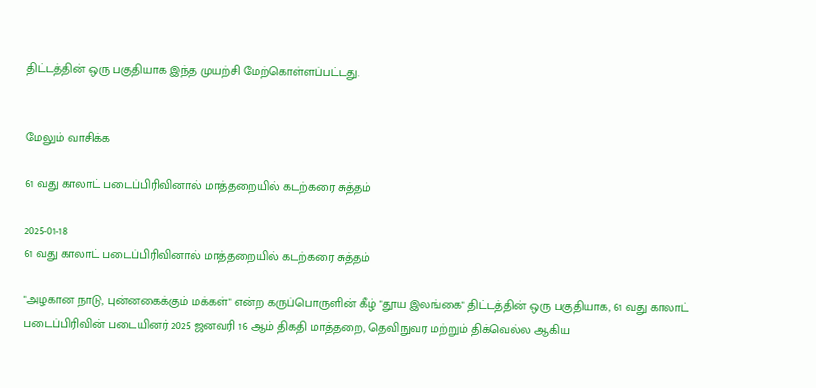திட்டத்தின் ஒரு பகுதியாக இந்த முயற்சி மேற்கொள்ளப்பட்டது.


மேலும் வாசிக்க

61 வது காலாட் படைப்பிரிவினால் மாத்தறையில் கடற்கரை சுத்தம்

2025-01-18
61 வது காலாட் படைப்பிரிவினால் மாத்தறையில் கடற்கரை சுத்தம்

"அழகான நாடு, புன்னகைக்கும் மக்கள்" என்ற கருப்பொருளின் கீழ் "தூய இலங்கை" திட்டத்தின் ஒரு பகுதியாக, 61 வது காலாட் படைப்பிரிவின் படையினர் 2025 ஜனவரி 16 ஆம் திகதி மாத்தறை, தெவிநுவர மற்றும் திக்வெல்ல ஆகிய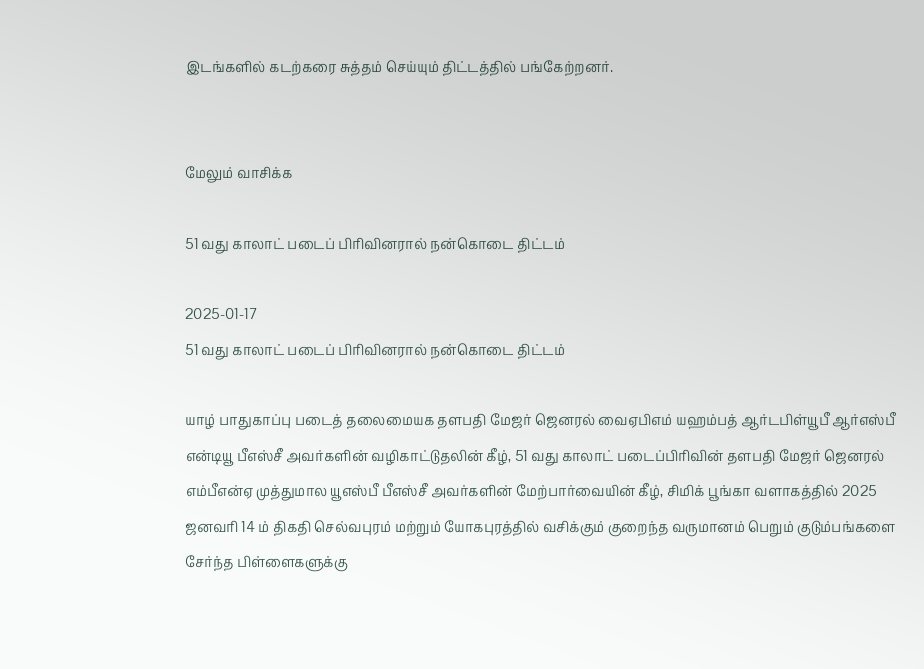இடங்களில் கடற்கரை சுத்தம் செய்யும் திட்டத்தில் பங்கேற்றனர்.


மேலும் வாசிக்க

51 வது காலாட் படைப் பிரிவினரால் நன்கொடை திட்டம்

2025-01-17
51 வது காலாட் படைப் பிரிவினரால் நன்கொடை திட்டம்

யாழ் பாதுகாப்பு படைத் தலைமையக தளபதி மேஜர் ஜெனரல் வைஏபிஎம் யஹம்பத் ஆர்டபிள்யூபீ ஆர்எஸ்பீ என்டியூ பீஎஸ்சீ அவர்களின் வழிகாட்டுதலின் கீழ், 51 வது காலாட் படைப்பிரிவின் தளபதி மேஜர் ஜெனரல் எம்பீஎன்ஏ முத்துமால யூஎஸ்பீ பீஎஸ்சீ அவர்களின் மேற்பார்வையின் கீழ், சிமிக் பூங்கா வளாகத்தில் 2025 ஜனவரி 14 ம் திகதி செல்வபுரம் மற்றும் யோகபுரத்தில் வசிக்கும் குறைந்த வருமானம் பெறும் குடும்பங்களை சேர்ந்த பிள்ளைகளுக்கு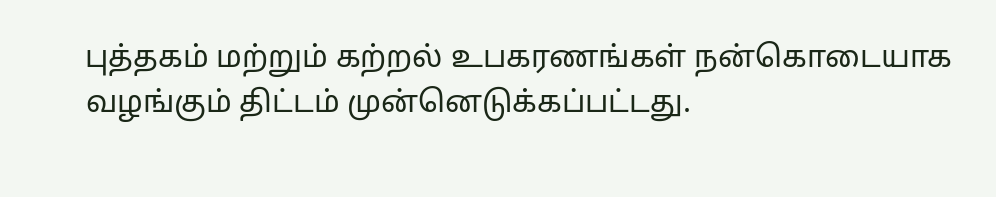புத்தகம் மற்றும் கற்றல் உபகரணங்கள் நன்கொடையாக வழங்கும் திட்டம் முன்னெடுக்கப்பட்டது.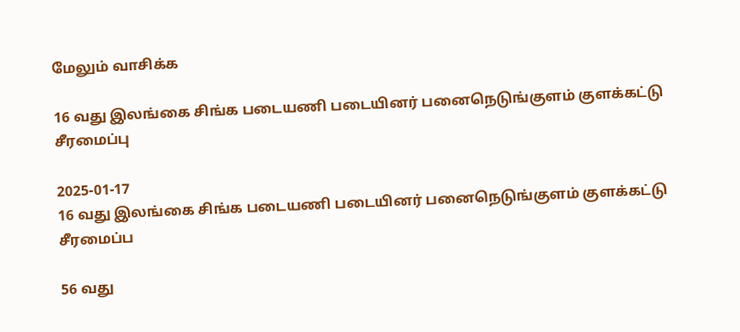மேலும் வாசிக்க

16 வது இலங்கை சிங்க படையணி படையினர் பனைநெடுங்குளம் குளக்கட்டு சீரமைப்பு

2025-01-17
16 வது இலங்கை சிங்க படையணி படையினர் பனைநெடுங்குளம் குளக்கட்டு சீரமைப்ப

56 வது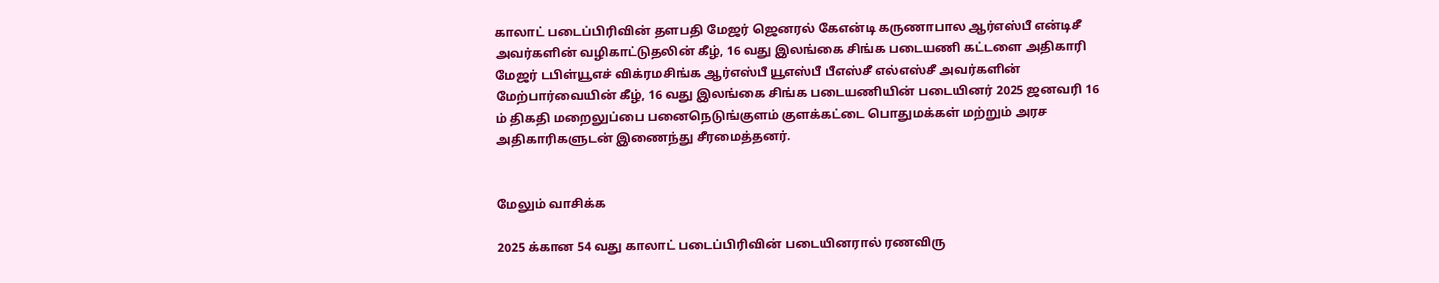காலாட் படைப்பிரிவின் தளபதி மேஜர் ஜெனரல் கேஎன்டி கருணாபால ஆர்எஸ்பீ என்டிசீ அவர்களின் வழிகாட்டுதலின் கீழ், 16 வது இலங்கை சிங்க படையணி கட்டளை அதிகாரி மேஜர் டபிள்யூஎச் விக்ரமசிங்க ஆர்எஸ்பீ யூஎஸ்பீ பீஎஸ்சீ எல்எஸ்சீ அவர்களின் மேற்பார்வையின் கீழ், 16 வது இலங்கை சிங்க படையணியின் படையினர் 2025 ஜனவரி 16 ம் திகதி மறைலுப்பை பனைநெடுங்குளம் குளக்கட்டை பொதுமக்கள் மற்றும் அரச அதிகாரிகளுடன் இணைந்து சீரமைத்தனர்.


மேலும் வாசிக்க

2025 க்கான 54 வது காலாட் படைப்பிரிவின் படையினரால் ரணவிரு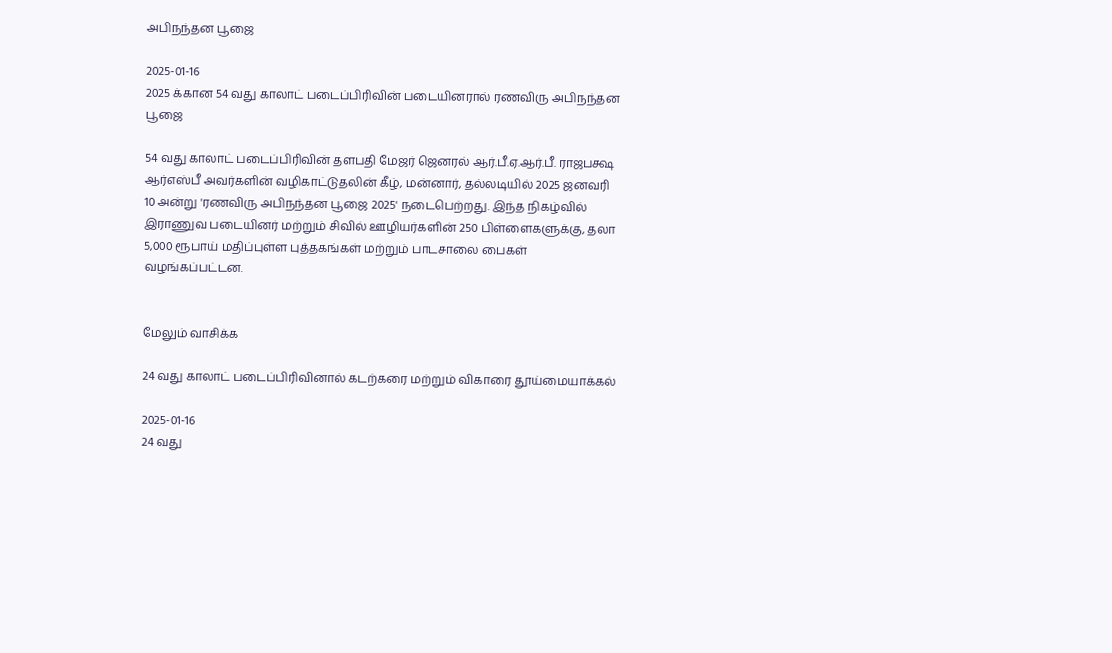அபிநந்தன பூஜை

2025-01-16
2025 க்கான 54 வது காலாட் படைப்பிரிவின் படையினரால் ரணவிரு அபிநந்தன பூஜை

54 வது காலாட் படைப்பிரிவின் தளபதி மேஜர் ஜெனரல் ஆர்.பீ.ஏ.ஆர்.பீ. ராஜபக்ஷ ஆர்எஸ்பீ அவர்களின் வழிகாட்டுதலின் கீழ், மன்னார், தல்லடியில் 2025 ஜனவரி 10 அன்று 'ரணவிரு அபிநந்தன பூஜை 2025' நடைபெற்றது. இந்த நிகழ்வில் இராணுவ படையினர் மற்றும் சிவில் ஊழியர்களின் 250 பிள்ளைகளுக்கு, தலா 5,000 ரூபாய் மதிப்புள்ள புத்தகங்கள் மற்றும் பாடசாலை பைகள் வழங்கப்பட்டன.


மேலும் வாசிக்க

24 வது காலாட் படைப்பிரிவினால் கடற்கரை மற்றும் விகாரை தூய்மையாக்கல்

2025-01-16
24 வது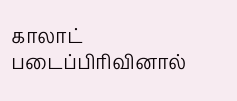காலாட் படைப்பிரிவினால்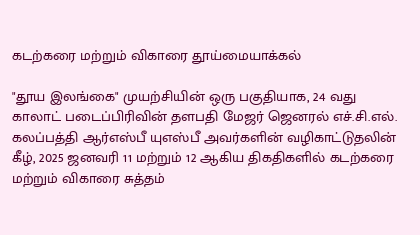கடற்கரை மற்றும் விகாரை தூய்மையாக்கல்

"தூய இலங்கை" முயற்சியின் ஒரு பகுதியாக, 24 வது காலாட் படைப்பிரிவின் தளபதி மேஜர் ஜெனரல் எச்.சி.எல். கலப்பத்தி ஆர்எஸ்பீ யுஎஸ்பீ அவர்களின் வழிகாட்டுதலின் கீழ், 2025 ஜனவரி 11 மற்றும் 12 ஆகிய திகதிகளில் கடற்கரை மற்றும் விகாரை சுத்தம்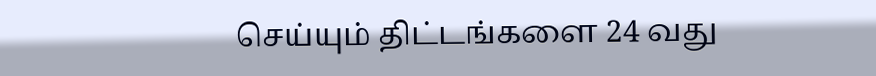செய்யும் திட்டங்களை 24 வது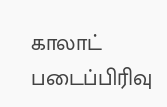காலாட் படைப்பிரிவு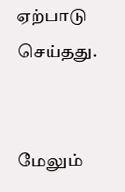ஏற்பாடு செய்தது.


மேலும்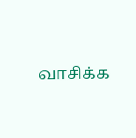வாசிக்க